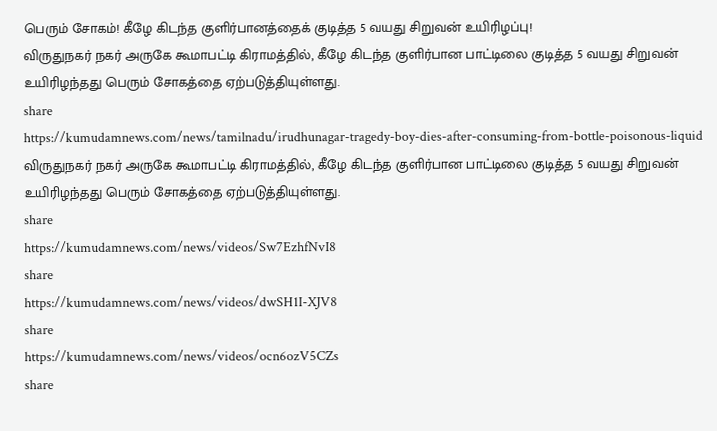பெரும் சோகம்! கீழே கிடந்த குளிர்பானத்தைக் குடித்த 5 வயது சிறுவன் உயிரிழப்பு!
விருதுநகர் நகர் அருகே கூமாபட்டி கிராமத்தில், கீழே கிடந்த குளிர்பான பாட்டிலை குடித்த 5 வயது சிறுவன் உயிரிழந்தது பெரும் சோகத்தை ஏற்படுத்தியுள்ளது.
share
https://kumudamnews.com/news/tamilnadu/irudhunagar-tragedy-boy-dies-after-consuming-from-bottle-poisonous-liquid
விருதுநகர் நகர் அருகே கூமாபட்டி கிராமத்தில், கீழே கிடந்த குளிர்பான பாட்டிலை குடித்த 5 வயது சிறுவன் உயிரிழந்தது பெரும் சோகத்தை ஏற்படுத்தியுள்ளது.
share
https://kumudamnews.com/news/videos/Sw7EzhfNvI8
share
https://kumudamnews.com/news/videos/dwSH1I-XJV8
share
https://kumudamnews.com/news/videos/ocn6ozV5CZs
share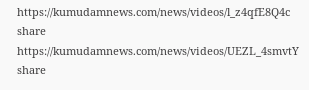https://kumudamnews.com/news/videos/l_z4qfE8Q4c
share
https://kumudamnews.com/news/videos/UEZL_4smvtY
share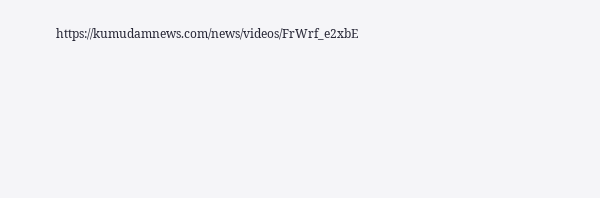https://kumudamnews.com/news/videos/FrWrf_e2xbE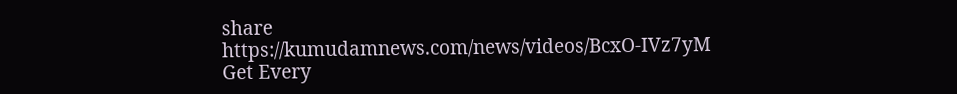share
https://kumudamnews.com/news/videos/BcxO-IVz7yM
Get Every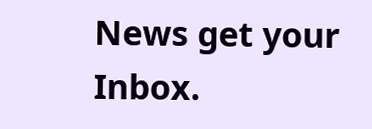News get your Inbox.